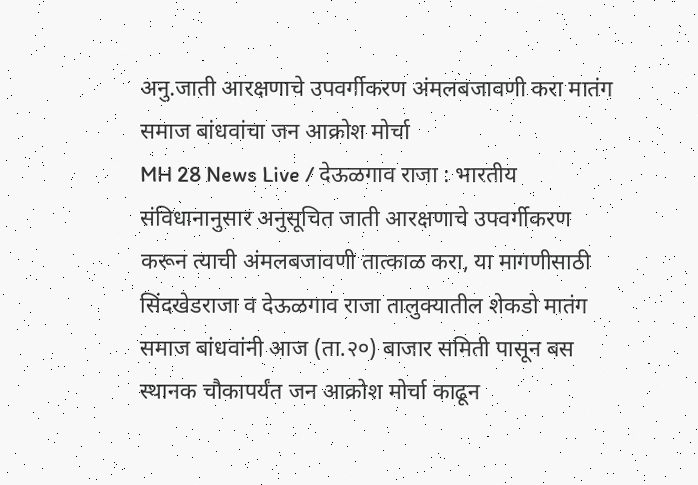अनु.जाती आरक्षणाचे उपवर्गीकरण अंमलबजावणी करा मातंग समाज बांधवांचा जन आक्रोश मोर्चा
MH 28 News Live / देऊळगाव राजा : भारतीय संविधानानुसार अनुसूचित जाती आरक्षणाचे उपवर्गीकरण करून त्याची अंमलबजावणी तात्काळ करा, या मागणीसाठी सिंदखेडराजा व देऊळगाव राजा तालुक्यातील शेकडो मातंग समाज बांधवांनी आज (ता.२०) बाजार समिती पासून बस स्थानक चौकापर्यंत जन आक्रोश मोर्चा काढून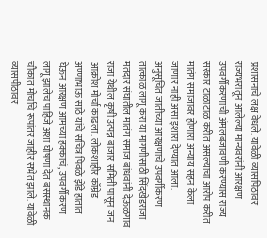प्रशासनाचे लक्ष वेधले. यावेळी व्यासपिठावर राज्यभरातून आलेल्या मान्यवरांनी आरक्षण उपवर्गीकरणाची अंमलबजावणी करण्यास राज्य सरकार टाळाटाळ करीत असल्याचा आरोप करीत मातंग समाजावर होणारा अन्याय सहन केला जाणार नाही असा इशारा देण्यात आला.
अनुसूचित जातीच्या आरक्षणाचे उपवर्गीकरण तात्काळ लागू करा या मागणीसाठी सिंदखेडराजा मतदार संघातील मातंग समाज बांधवांनी देऊळगाव राजा येथील कृषी उत्पन्न बाजार समिती पासून जन आक्रोश मोर्चा काढला. लोकशाहीर कॉम्रेड अण्णाभाऊ साठे यांचे सचित्र पिवळे झेंडे हातात घेऊन आरक्षण आमच्या हक्काचं, उपवर्गीकरण लागू झालेच पाहिजे अशा घोषणा देत बसस्थानक चौकात मोर्चाचे रूपांतर जाहीर सभेत झाले. यावेळी व्यासपीठावर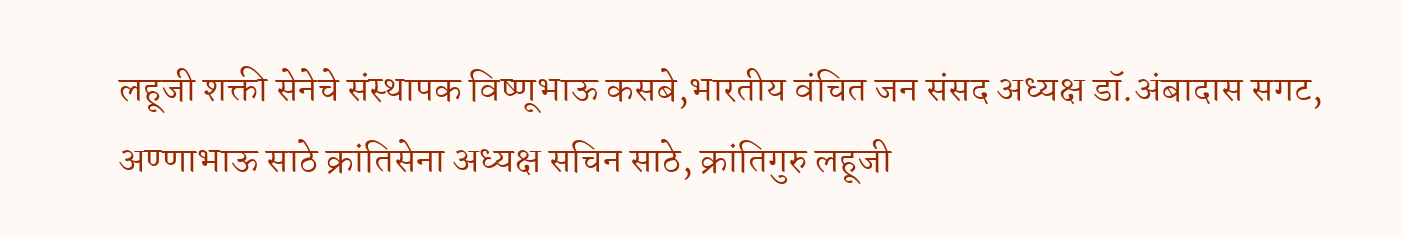लहूजी शक्ती सेनेचे संस्थापक विष्णूभाऊ कसबे,भारतीय वंचित जन संसद अध्यक्ष डॉ.अंबादास सगट, अण्णाभाऊ साठे क्रांतिसेना अध्यक्ष सचिन साठे, क्रांतिगुरु लहूजी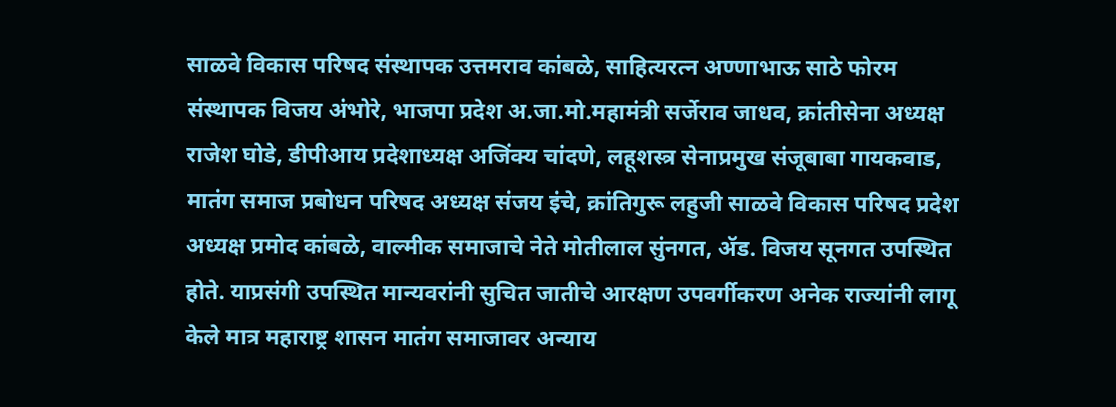साळवे विकास परिषद संस्थापक उत्तमराव कांबळे, साहित्यरत्न अण्णाभाऊ साठे फोरम संस्थापक विजय अंभोरे, भाजपा प्रदेश अ.जा.मो.महामंत्री सर्जेराव जाधव, क्रांतीसेना अध्यक्ष राजेश घोडे, डीपीआय प्रदेशाध्यक्ष अजिंक्य चांदणे, लहूशस्त्र सेनाप्रमुख संजूबाबा गायकवाड, मातंग समाज प्रबोधन परिषद अध्यक्ष संजय इंचे, क्रांतिगुरू लहुजी साळवे विकास परिषद प्रदेश अध्यक्ष प्रमोद कांबळे, वाल्मीक समाजाचे नेते मोतीलाल सुंनगत, ॲड. विजय सूनगत उपस्थित होते. याप्रसंगी उपस्थित मान्यवरांनी सुचित जातीचे आरक्षण उपवर्गीकरण अनेक राज्यांनी लागू केले मात्र महाराष्ट्र शासन मातंग समाजावर अन्याय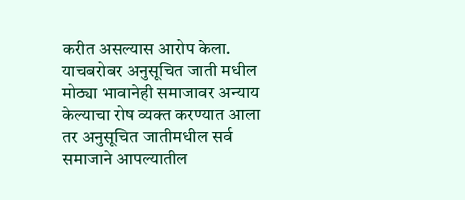करीत असल्यास आरोप केला. याचबरोबर अनुसूचित जाती मधील मोठ्या भावानेही समाजावर अन्याय केल्याचा रोष व्यक्त करण्यात आला तर अनुसूचित जातीमधील सर्व समाजाने आपल्यातील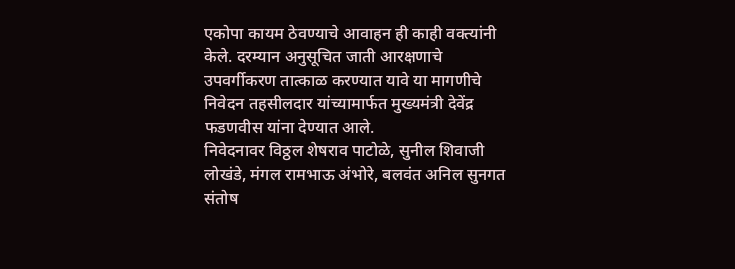एकोपा कायम ठेवण्याचे आवाहन ही काही वक्त्यांनी केले. दरम्यान अनुसूचित जाती आरक्षणाचे उपवर्गीकरण तात्काळ करण्यात यावे या मागणीचे निवेदन तहसीलदार यांच्यामार्फत मुख्यमंत्री देवेंद्र फडणवीस यांना देण्यात आले.
निवेदनावर विठ्ठल शेषराव पाटोळे, सुनील शिवाजी लोखंडे, मंगल रामभाऊ अंभोरे, बलवंत अनिल सुनगत संतोष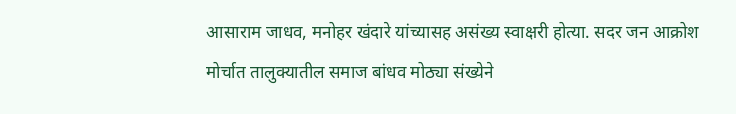आसाराम जाधव, मनोहर खंदारे यांच्यासह असंख्य स्वाक्षरी होत्या. सदर जन आक्रोश मोर्चात तालुक्यातील समाज बांधव मोठ्या संख्येने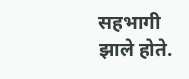सहभागी झाले होते.